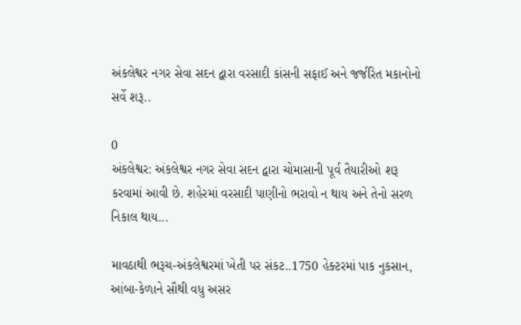અંકલેશ્વર નગર સેવા સદન દ્વારા વરસાદી કાંસની સફાઈ અને જર્જરિત મકાનોનો સર્વે શરૂ..

0
અંકલેશ્વર: અંકલેશ્વર નગર સેવા સદન દ્વારા ચોમાસાની પૂર્વ તૈયારીઓ શરૂ કરવામાં આવી છે. શહેરમાં વરસાદી પાણીનો ભરાવો ન થાય અને તેનો સરળ નિકાલ થાય...

માવઠાથી ભરૂચ-અંકલેશ્વરમાં ખેતી પર સંકટ..1750 હેક્ટરમાં પાક નુકસાન, આંબા-કેળાને સૌથી વધુ અસર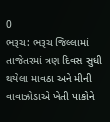0
ભરૂચ: ભરૂચ જિલ્લામાં તાજેતરમાં ત્રણ દિવસ સુધી થયેલા માવઠા અને મીની વાવાઝોડાએ ખેતી પાકોને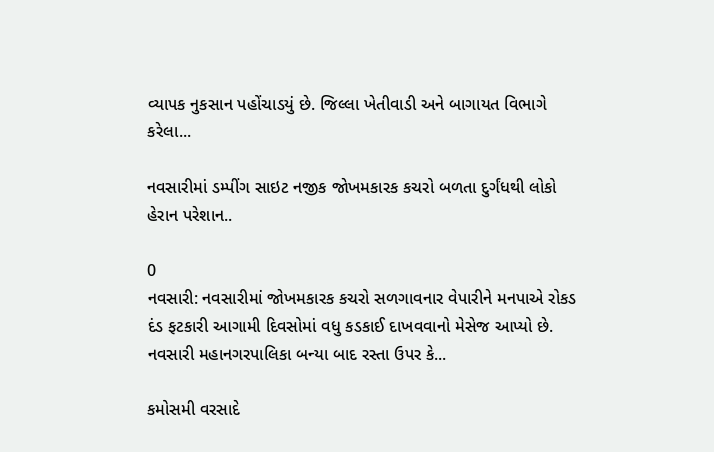વ્યાપક નુકસાન પહોંચાડયું છે. જિલ્લા ખેતીવાડી અને બાગાયત વિભાગે કરેલા...

નવસારીમાં ડમ્પીંગ સાઇટ નજીક જોખમકારક કચરો બળતા દુર્ગંધથી લોકો હેરાન પરેશાન..

0
નવસારી: નવસારીમાં જોખમકારક કચરો સળગાવનાર વેપારીને મનપાએ રોકડ દંડ ફટકારી આગામી દિવસોમાં વધુ કડકાઈ દાખવવાનો મેસેજ આપ્યો છે. નવસારી મહાનગરપાલિકા બન્યા બાદ રસ્તા ઉપર કે...

કમોસમી વરસાદે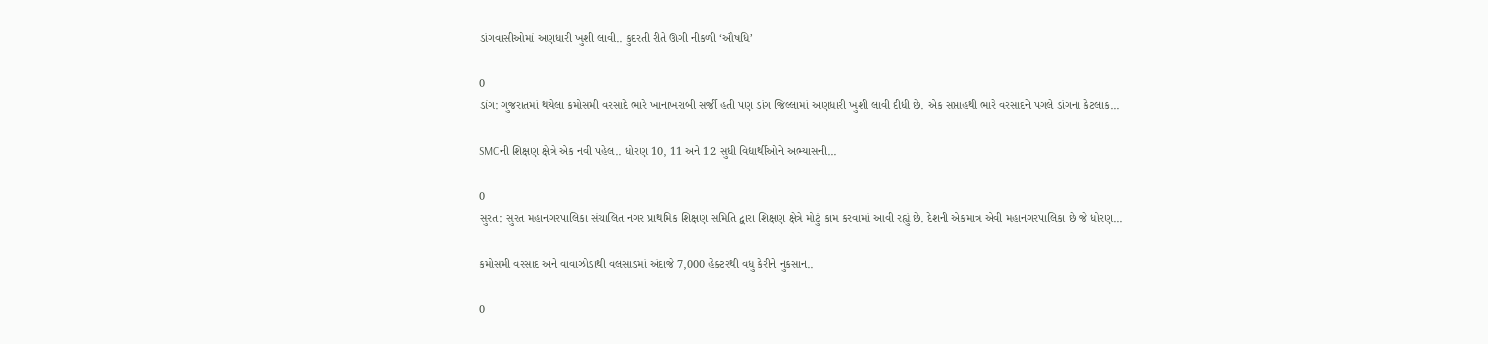ડાંગવાસીઓમાં અણધારી ખુશી લાવી.. કુદરતી રીતે ઊગી નીકળી ‘ઔષધિ’

0
ડાંગ: ગુજરાતમાં થયેલા કમોસમી વરસાદે ભારે ખાનાખરાબી સર્જી હતી પણ ડાંગ જિલ્લામાં અણધારી ખુશી લાવી દીધી છે. એક સપ્તાહથી ભારે વરસાદને પગલે ડાંગના કેટલાક...

SMCની શિક્ષણ ક્ષેત્રે એક નવી પહેલ.. ધોરણ 10, 11 અને 12 સુધી વિદ્યાર્થીઓને અભ્યાસની...

0
સુરત: સુરત મહાનગરપાલિકા સંચાલિત નગર પ્રાથમિક શિક્ષણ સમિતિ દ્વારા શિક્ષણ ક્ષેત્રે મોટું કામ કરવામાં આવી રહ્યું છે. દેશની એકમાત્ર એવી મહાનગરપાલિકા છે જે ધોરણ...

કમોસમી વરસાદ અને વાવાઝોડાથી વલસાડમાં અંદાજે 7,000 હેક્ટરથી વધુ કેરીને નુકસાન..

0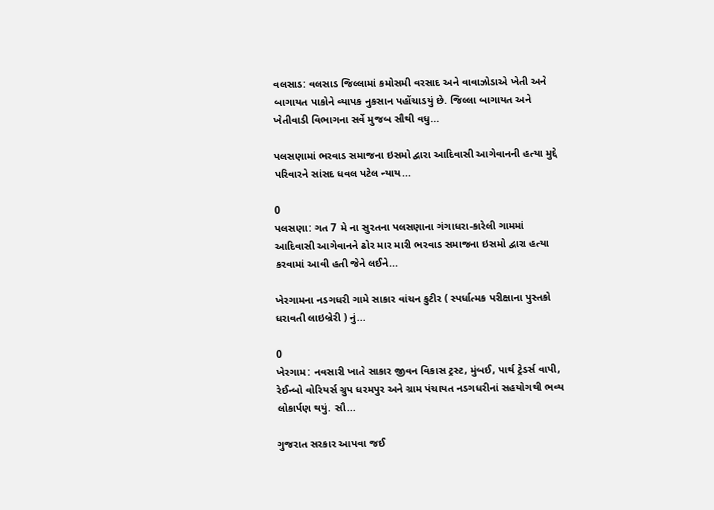વલસાડ: વલસાડ જિલ્લામાં કમોસમી વરસાદ અને વાવાઝોડાએ ખેતી અને બાગાયત પાકોને વ્યાપક નુકસાન પહોંચાડયું છે. જિલ્લા બાગાયત અને ખેતીવાડી વિભાગના સર્વે મુજબ સૌથી વધુ...

પલસણામાં ભરવાડ સમાજના ઇસમો દ્વારા આદિવાસી આગેવાનની હત્યા મુદ્દે પરિવારને સાંસદ ધવલ પટેલ ન્યાય...

0
પલસણા: ગત 7 મે ના સુરતના પલસણાના ગંગાધરા-કારેલી ગામમાં આદિવાસી આગેવાનને ઢોર માર મારી ભરવાડ સમાજના ઇસમો દ્વારા હત્યા કરવામાં આવી હતી જેને લઈને...

ખેરગામના નડગધરી ગામે સાકાર વાંચન કુટીર ( સ્પર્ધાત્મક પરીક્ષાના પુસ્તકો ધરાવતી લાઇબ્રેરી ) નું...

0
ખેરગામ: નવસારી ખાતે સાકાર જીવન વિકાસ ટ્રસ્ટ, મુંબઈ, પાર્થ ટ્રેડર્સ વાપી, રેઈન્બો વોરિયર્સ ગ્રુપ ધરમપુર અને ગ્રામ પંચાયત નડગધરીનાં સહયોગથી ભવ્ય લોકાર્પણ થયું. સૌ...

ગુજરાત સરકાર આપવા જઈ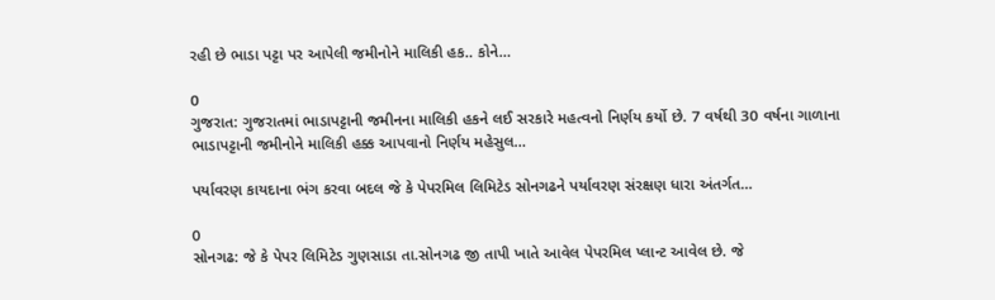રહી છે ભાડા પટ્ટા પર આપેલી જમીનોને માલિકી હક.. કોને...

0
ગુજરાત: ગુજરાતમાં ભાડાપટ્ટાની જમીનના માલિકી હકને લઈ સરકારે મહત્વનો નિર્ણય કર્યો છે. 7 વર્ષથી 30 વર્ષના ગાળાના ભાડાપટ્ટાની જમીનોને માલિકી હક્ક આપવાનો નિર્ણય મહેસુલ...

પર્યાવરણ કાયદાના ભંગ કરવા બદલ જે કે પેપરમિલ લિમિટેડ સોનગઢને પર્યાવરણ સંરક્ષણ ધારા અંતર્ગત...

0
સોનગઢ: જે કે પેપર લિમિટેડ ગુણસાડા તા.સોનગઢ જી તાપી ખાતે આવેલ પેપરમિલ પ્લાન્ટ આવેલ છે. જે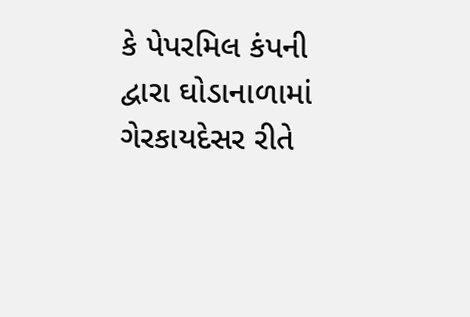કે પેપરમિલ કંપની દ્વારા ઘોડાનાળામાં ગેરકાયદેસર રીતે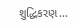શુદ્ધિકરણ...